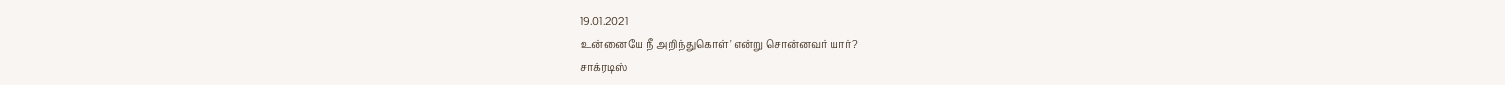19.01.2021
உன்னையே நீ அறிந்துகொள்' என்று சொன்னவர் யார்?
சாக்ரடிஸ்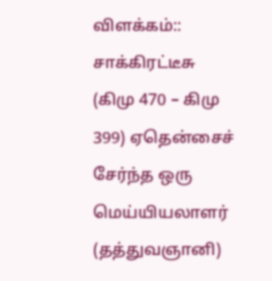விளக்கம்::
சாக்கிரட்டீசு (கிமு 470 – கிமு 399) ஏதென்சைச் சேர்ந்த ஒரு மெய்யியலாளர் (தத்துவஞானி)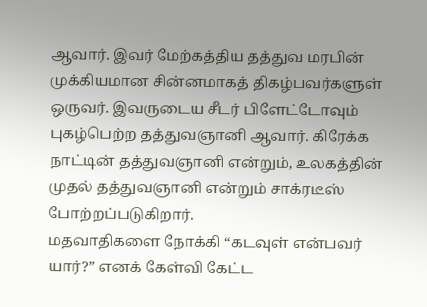ஆவார். இவர் மேற்கத்திய தத்துவ மரபின் முக்கியமான சின்னமாகத் திகழ்பவர்களுள் ஒருவர். இவருடைய சீடர் பிளேட்டோவும் புகழ்பெற்ற தத்துவஞானி ஆவார். கிரேக்க நாட்டின் தத்துவஞானி என்றும், உலகத்தின் முதல் தத்துவஞானி என்றும் சாக்ரடீஸ் போற்றப்படுகிறார்.
மதவாதிகளை நோக்கி “கடவுள் என்பவர் யார்?” எனக் கேள்வி கேட்ட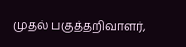முதல் பகுத்தறிவாளர்,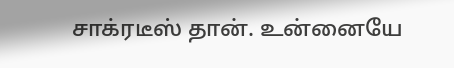சாக்ரடீஸ் தான். உன்னையே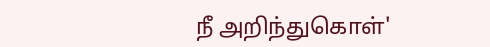நீ அறிந்துகொள்'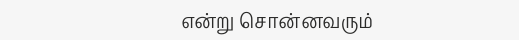என்று சொன்னவரும்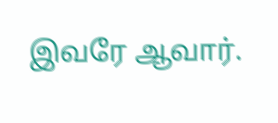இவரே ஆவார்.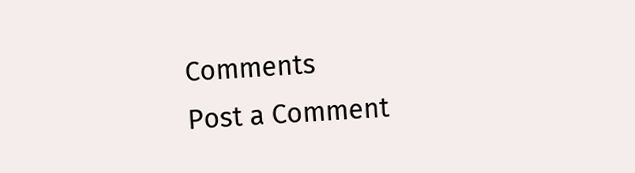Comments
Post a Comment